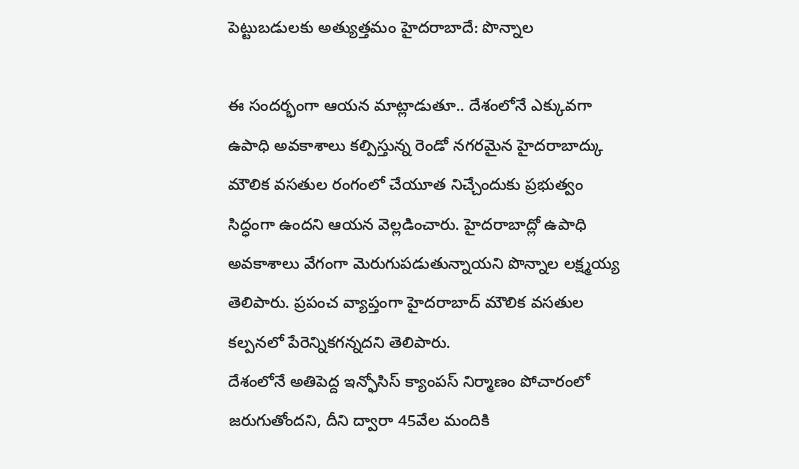పెట్టుబడులకు అత్యుత్తమం హైదరాబాదే: పొన్నాల

ఈ సందర్భంగా ఆయన మాట్లాడుతూ.. దేశంలోనే ఎక్కువగా ఉపాధి అవకాశాలు కల్పిస్తున్న రెండో నగరమైన హైదరాబాద్కు మౌలిక వసతుల రంగంలో చేయూత నిచ్చేందుకు ప్రభుత్వం సిద్ధంగా ఉందని ఆయన వెల్లడించారు. హైదరాబాద్లో ఉపాధి అవకాశాలు వేగంగా మెరుగుపడుతున్నాయని పొన్నాల లక్ష్మయ్య తెలిపారు. ప్రపంచ వ్యాప్తంగా హైదరాబాద్ మౌలిక వసతుల కల్పనలో పేరెన్నికగన్నదని తెలిపారు.
దేశంలోనే అతిపెద్ద ఇన్ఫోసిస్ క్యాంపస్ నిర్మాణం పోచారంలో జరుగుతోందని, దీని ద్వారా 45వేల మందికి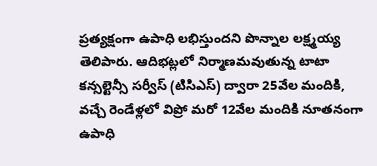ప్రత్యక్షంగా ఉపాధి లభిస్తుందని పొన్నాల లక్ష్మయ్య తెలిపారు. ఆదిభట్లలో నిర్మాణమవుతున్న టాటా కన్సల్టెన్సీ సర్వీస్ (టిసిఎస్) ద్వారా 25వేల మందికి, వచ్చే రెండేళ్లలో విప్రో మరో 12వేల మందికి నూతనంగా ఉపాధి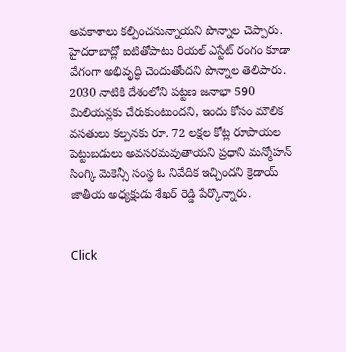అవకాశాలు కల్పించనున్నాయని పొన్నాల చెప్పారు.
హైదరాబాద్లో ఐటితోపాటు రియల్ ఎస్టేట్ రంగం కూడా వేగంగా అభివృద్ధి చెందుతోందని పొన్నాల తెలిపారు. 2030 నాటికి దేశంలోని పట్టణ జనాభా 590 మిలియన్లకు చేరుకుంటుందని, ఇందు కోసం మౌలిక వసతులు కల్పనకు రూ. 72 లక్షల కోట్ల రూపాయల పెట్టుబడులు అవసరమవుతాయని ప్రధాని మన్మోహన్ సింగ్కి మెకెన్సీ సంస్థ ఓ నివేదిక ఇచ్చిందని క్రెడాయ్ జాతీయ అధ్యక్షుడు శేఖర్ రెడ్డి పేర్కొన్నారు.


Click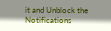it and Unblock the Notifications